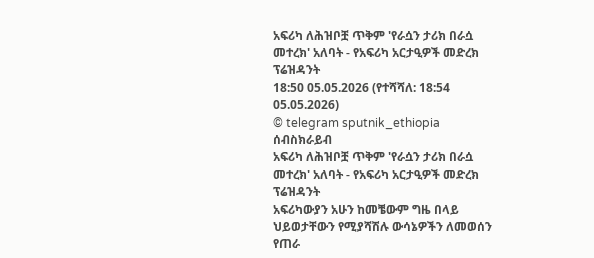አፍሪካ ለሕዝቦቿ ጥቅም 'የራሷን ታሪክ በራሷ መተረክ' አለባት - የአፍሪካ አርታዒዎች መድረክ ፕሬዝዳንት
18:50 05.05.2026 (የተሻሻለ: 18:54 05.05.2026)
© telegram sputnik_ethiopia
ሰብስክራይብ
አፍሪካ ለሕዝቦቿ ጥቅም 'የራሷን ታሪክ በራሷ መተረክ' አለባት - የአፍሪካ አርታዒዎች መድረክ ፕሬዝዳንት
አፍሪካውያን አሁን ከመቼውም ግዜ በላይ ህይወታቸውን የሚያሻሽሉ ውሳኔዎችን ለመወሰን የጠራ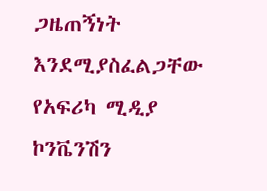ጋዜጠኝነት እንደሚያስፈልጋቸው የአፍሪካ ሚዲያ ኮንቬንሽን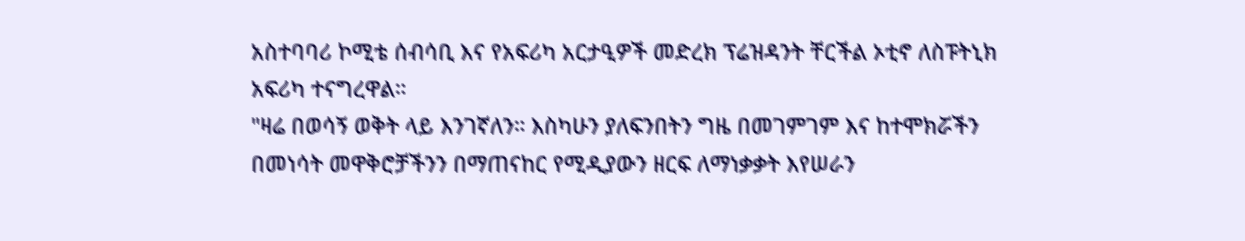አስተባባሪ ኮሚቴ ሰብሳቢ እና የአፍሪካ አርታዒዎች መድረክ ፕሬዝዳንት ቸርችል ኦቲኖ ለስፑትኒክ አፍሪካ ተናግረዋል።
"ዛሬ በወሳኝ ወቅት ላይ እንገኛለን። እስካሁን ያለፍንበትን ግዜ በመገምገም እና ከተሞክሯችን በመነሳት መዋቅሮቻችንን በማጠናከር የሚዲያውን ዘርፍ ለማነቃቃት እየሠራን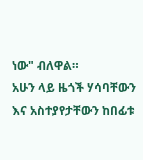ነው" ብለዋል።
አሁን ላይ ዜጎች ሃሳባቸውን እና አስተያየታቸውን ከበፊቱ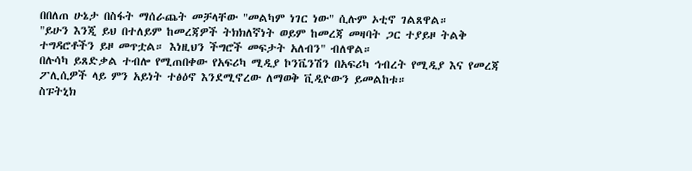በበለጠ ሁኔታ በስፋት ማሰራጨት መቻላቸው "መልካም ነገር ነው" ሲሉም ኦቲኖ ገልጸዋል።
"ይሁን እንጂ ይህ በተለይም ከመረጃዎች ትክክለኛነት ወይም ከመረጃ መዛባት ጋር ተያይዞ ትልቅ ተግዳሮቶችን ይዞ መጥቷል። እነዚህን ችግሮች መፍታት አለብን" ብለዋል።
በሉሳካ ይጸድቃል ተብሎ የሚጠበቀው የአፍሪካ ሚዲያ ኮንቬንሽን በአፍሪካ ኅብረት የሚዲያ እና የመረጃ ፖሊሲዎች ላይ ምን አይነት ተፅዕኖ እንደሚኖረው ለማወቅ ቪዲዮውን ይመልከቱ።
ስፑትኒክ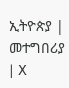ኢትዮጵያ | መተግበሪያ | X